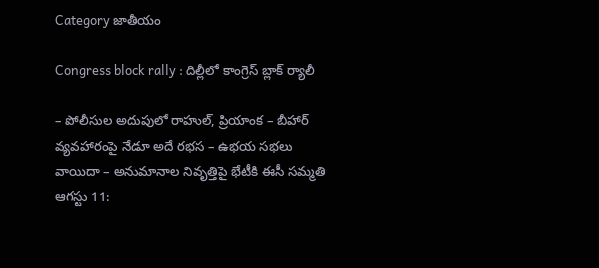Category జాతీయం

Congress block rally : దిల్లీలో కాంగ్రెస్‌ బ్లాక్‌ ర్యాలీ

– పోలీసుల అదుపులో రాహుల్‌, ప్రియాంక – బీహార్‌ వ్యవహారంపై నేడూ అదే రభస – ఉభయ సభలు వాయిదా – అనుమానాల నివృత్తిపై భేటీకి ఈసీ సమ్మతి ఆగస్టు 11: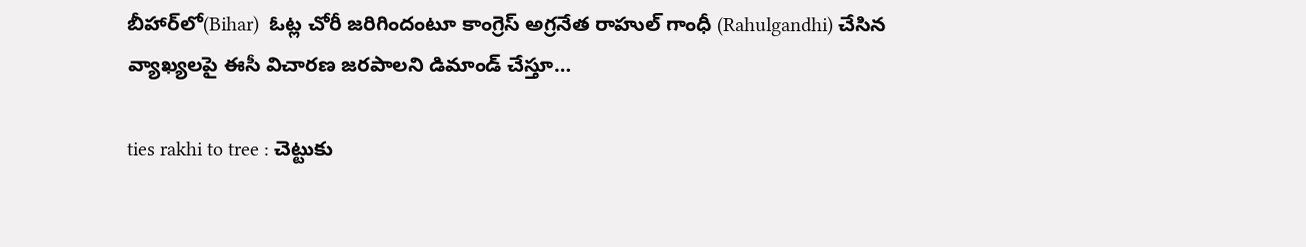బీహార్‌లో(Bihar)  ఓట్ల చోరీ జరిగిందంటూ కాంగ్రెస్‌ అగ్రనేత రాహుల్‌ గాంధీ (Rahulgandhi) చేసిన వ్యాఖ్యలపై ఈసీ విచారణ జరపాలని డిమాండ్‌ చేస్తూ…

ties rakhi to tree : చెట్టుకు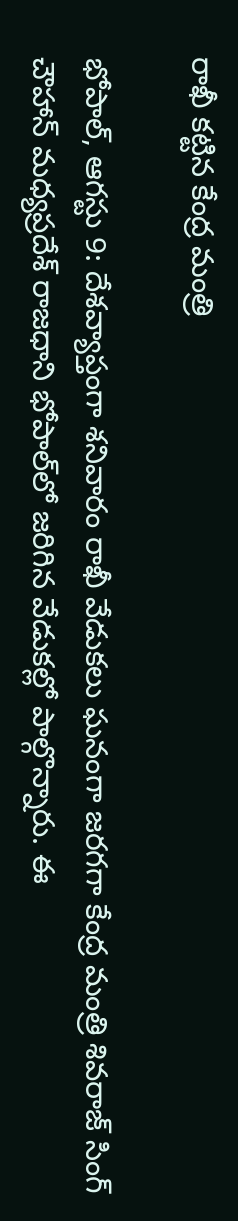రాఖీ కట్టిన కేంద్ర మంత్రి

భోపాల్‌, ఆగస్టు 9: దేశవ్యాప్తంగా శనివారం రాఖీ వేడుకలు ఘనంగా జరగగా కేంద్ర మంత్రి శివరాజ్‌ సింగ్‌ చౌహాన్‌ మధ్యప్రదేశ్‌ రాజధాని భోపాల్‌లో జరిగిన వేడుకల్లో పాల్గొన్నారు. ఈ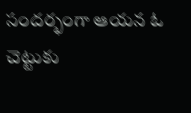సందర్భంగా ఆయన ఓ చెట్టుకు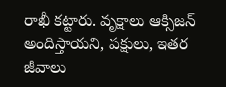రాఖీ కట్టారు. వృక్షాలు ఆక్సిజన్‌ అందిస్తాయని, పక్షులు, ఇతర జీవాలు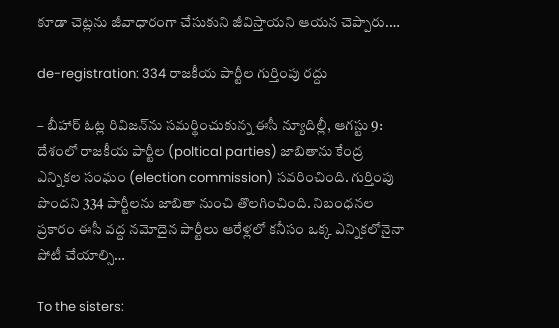కూడా చెట్లను జీవాధారంగా చేసుకుని జీవిస్తాయని ఆయన చెప్పారు.…

de-registration: 334 రాజకీయ పార్టీల గుర్తింపు రద్దు

– బీహార్‌ ఓట్ల రివిజన్‌ను సమర్థించుకున్న ఈసీ న్యూదిల్లీ, ఆగస్టు 9: దేశంలో రాజకీయ పార్టీల (poltical parties) జాబితాను కేంద్ర ఎన్నికల సంఘం (election commission) సవరించింది. గుర్తింపు పొందని 334 పార్టీలను జాబితా నుంచి తొలగించింది. నిబంధనల ప్రకారం ఈసీ వద్ద నమోదైన పార్టీలు ఆరేళ్లలో కనీసం ఒక్క ఎన్నికలోనైనా పోటీ చేయాల్సి…

To the sisters: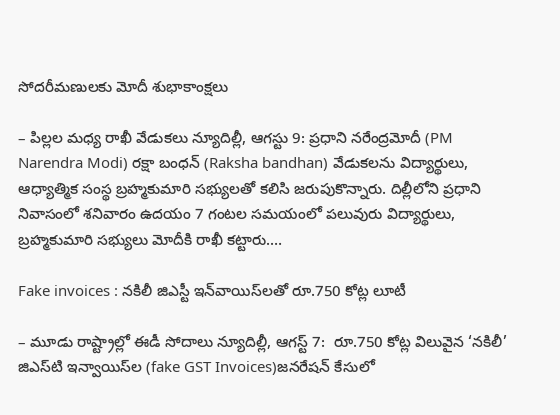సోదరీమణులకు మోదీ శుభాకాంక్షలు

– పిల్లల మధ్య రాఖీ వేడుకలు న్యూదిల్లీ, ఆగస్టు 9: ప్రధాని నరేంద్రమోదీ (PM Narendra Modi) రక్షా బంధన్‌ (Raksha bandhan) వేడుకలను విద్యార్థులు, ఆధ్యాత్మిక సంస్థ బ్రహ్మకుమారి సభ్యులతో కలిసి జరుపుకొన్నారు. దిల్లీలోని ప్రధాని నివాసంలో శనివారం ఉదయం 7 గంటల సమయంలో పలువురు విద్యార్థులు, బ్రహ్మకుమారి సభ్యులు మోదీకి రాఖీ కట్టారు.…

Fake invoices : నకిలీ జిఎస్టీ ఇన్‌వాయిస్‌లతో రూ.750 కోట్ల లూటీ

– మూడు రాష్ట్రాల్లో ఈడీ సోదాలు న్యూదిల్లీ, ఆగస్ట్ 7:  రూ.750 కోట్ల విలువైన ‘నకిలీ’ జిఎస్‌టి ఇన్వాయిస్‌ల (fake GST Invoices)జనరేషన్‌ ‌కేసులో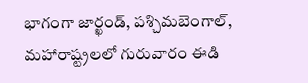భాగంగా జార్ఖండ్‌, పశ్చిమబెంగాల్‌, మహారాష్ట్రలలో గురువారం ఈడి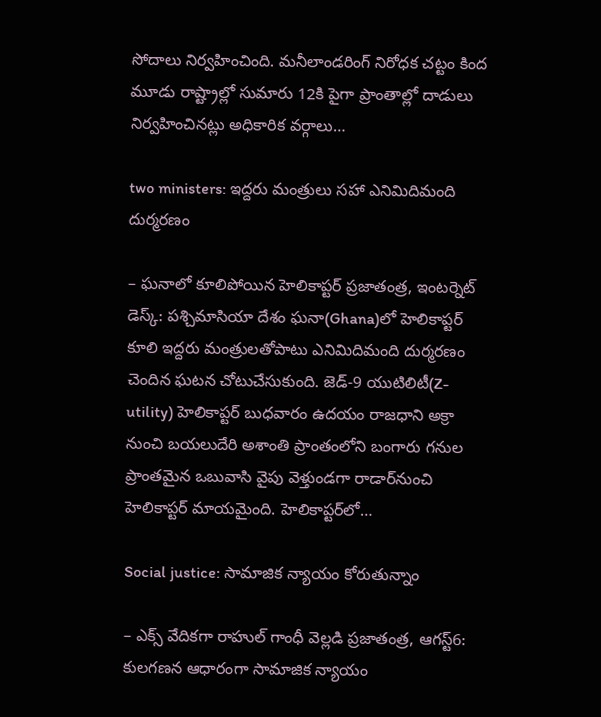సోదాలు నిర్వహించింది. మనీలాండరింగ్‌ ‌నిరోధక చట్టం కింద మూడు రాష్ట్రాల్లో సుమారు 12కి పైగా ప్రాంతాల్లో దాడులు నిర్వహించినట్లు అధికారిక వర్గాలు…

two ministers: ఇద్దరు మంత్రులు సహా ఎనిమిదిమంది దుర్మరణం

– ఘనాలో కూలిపోయిన హెలికాప్ట‌ర్‌ ప్రజాతంత్ర, ఇంటర్నెట్‌ డెస్క్‌: పశ్చిమాసియా దేశం ఘనా(Ghana)లో హెలికాప్టర్‌ కూలి ఇద్దరు మంత్రులతోపాటు ఎనిమిదిమంది దుర్మరణం చెందిన ఘటన చోటుచేసుకుంది. జెడ్‌-9 యుటిలిటీ(Z-utility) హెలికాప్టర్‌ బుధవారం ఉదయం రాజధాని అక్రా నుంచి బయలుదేరి అశాంతి ప్రాంతంలోని బంగారు గనుల ప్రాంతమైన ఒబువాసి వైపు వెళ్తుండగా రాడార్‌నుంచి హెలికాప్టర్‌ మాయమైంది. హెలికాప్టర్‌లో…

Social justice: సామాజిక న్యాయం కోరుతున్నాం

– ఎక్స్‌ వేదికగా రాహుల్‌ గాంధీ వెల్లడి ప్రజాతంత్ర, ఆగస్ట్‌6: కులగణన ఆధారంగా సామాజిక న్యాయం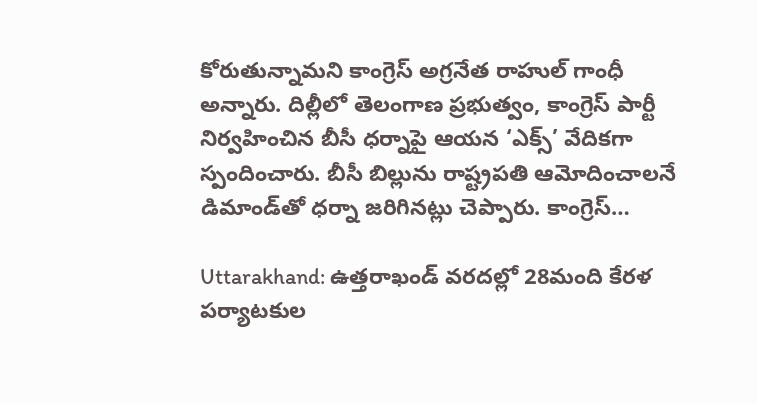కోరుతున్నామని కాంగ్రెస్‌ అగ్రనేత రాహుల్‌ గాంధీ అన్నారు. దిల్లీలో తెలంగాణ ప్రభుత్వం, కాంగ్రెస్‌ పార్టీ నిర్వహించిన బీసీ ధర్నాపై ఆయన ‘ఎక్స్‌’ వేదికగా స్పందించారు. బీసీ బిల్లును రాష్ట్రపతి ఆమోదించాలనే డిమాండ్‌తో ధర్నా జరిగినట్లు చెప్పారు. కాంగ్రెస్‌…

Uttarakhand: ఉత్తరాఖండ్‌ ‌వరదల్లో 28మంది కేరళ పర్యాటకుల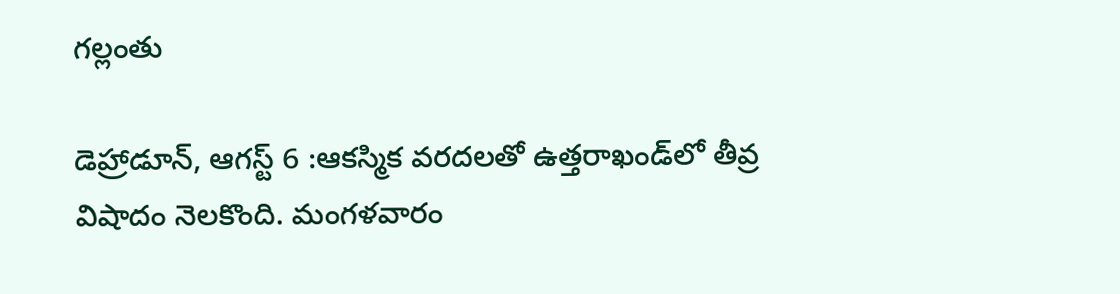గల్లంతు

డెహ్రాడూన్‌, ఆగస్ట్ 6 :ఆకస్మిక వరదలతో ఉత్తరాఖండ్‌లో తీవ్ర విషాదం నెలకొంది. మంగళవారం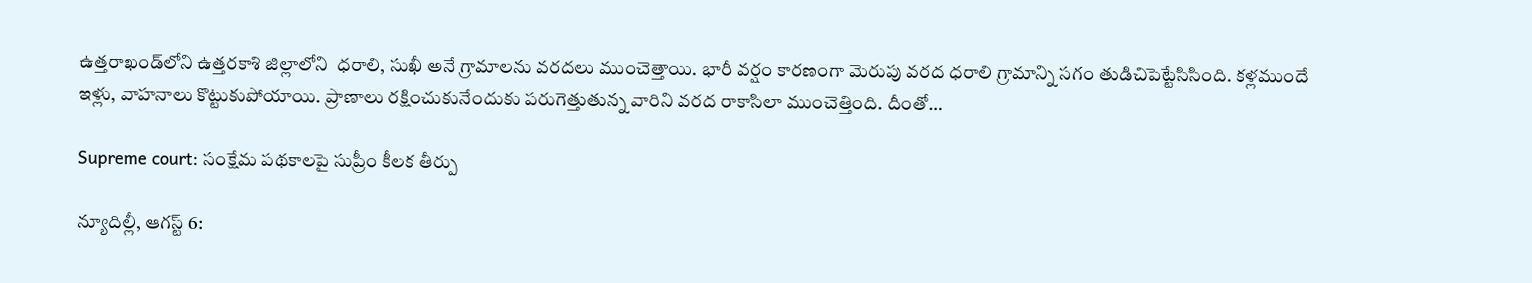ఉత్తరాఖండ్‌లోని ఉత్తరకాశి జిల్లాలోని  ధరాలి, సుఖీ అనే గ్రామాలను వరదలు ముంచెత్తాయి. భారీ వర్షం కారణంగా మెరుపు వరద ధరాలి గ్రామాన్ని సగం తుడిచిపెట్టేసిసింది. కళ్లముందే ఇళ్లు, వాహనాలు కొట్టుకుపోయాయి. ప్రాణాలు రక్షించుకునేందుకు పరుగెత్తుతున్న వారిని వరద రాకాసిలా ముంచెత్తింది. దీంతో…

Supreme court: సంక్షేమ పథకాలపై సుప్రీం కీలక తీర్పు

న్యూదిల్లీ, ఆగస్ట్‌ 6: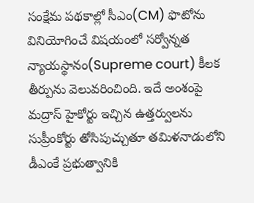సంక్షేమ పథకాల్లో సీఎం(CM) ఫొటోను వినియోగించే విషయంలో సర్వోన్నత న్యాయస్థానం(Supreme court) కీలక తీర్పును వెలువరించింది. ఇదే అంశంపై మద్రాస్‌ హైకోర్టు ఇచ్చిన ఉత్తర్వులను సుప్రీంకోర్టు తోసిపుచ్చుతూ తమిళనాడులోని డీఎంకే ప్రభుత్వానికి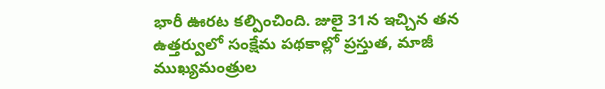భారీ ఊరట కల్పించింది. జులై 31న ఇచ్చిన తన ఉత్తర్వులో సంక్షేమ పథకాల్లో ప్రస్తుత, మాజీ ముఖ్యమంత్రుల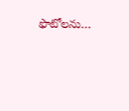ఫొటోలను…